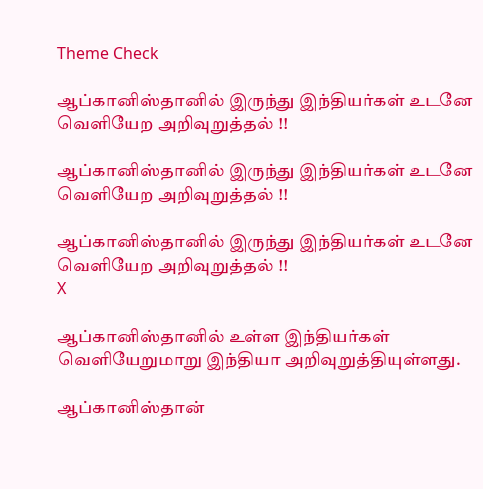Theme Check

ஆப்கானிஸ்தானில் இருந்து இந்தியர்கள் உடனே வெளியேற அறிவுறுத்தல் !!

ஆப்கானிஸ்தானில் இருந்து இந்தியர்கள் உடனே வெளியேற அறிவுறுத்தல் !!

ஆப்கானிஸ்தானில் இருந்து இந்தியர்கள் உடனே வெளியேற அறிவுறுத்தல் !!
X

ஆப்கானிஸ்தானில் உள்ள இந்தியர்கள் வெளியேறுமாறு இந்தியா அறிவுறுத்தியுள்ளது.

ஆப்கானிஸ்தான்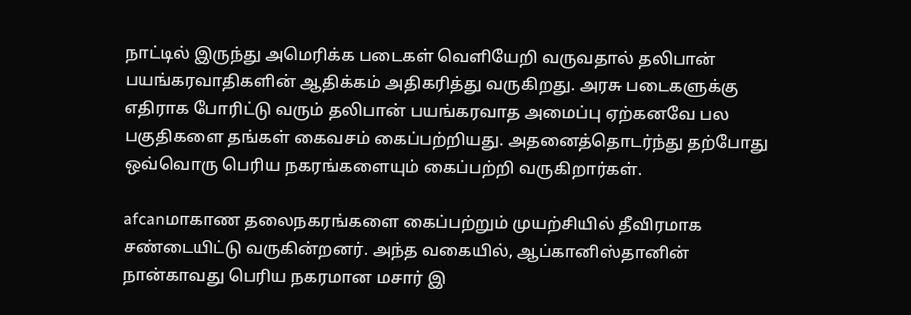நாட்டில் இருந்து அமெரிக்க படைகள் வெளியேறி வருவதால் தலிபான் பயங்கரவாதிகளின் ஆதிக்கம் அதிகரித்து வருகிறது. அரசு படைகளுக்கு எதிராக போரிட்டு வரும் தலிபான் பயங்கரவாத அமைப்பு ஏற்கனவே பல பகுதிகளை தங்கள் கைவசம் கைப்பற்றியது. அதனைத்தொடர்ந்து தற்போது ஒவ்வொரு பெரிய நகரங்களையும் கைப்பற்றி வருகிறார்கள்.

afcanமாகாண தலைநகரங்களை கைப்பற்றும் முயற்சியில் தீவிரமாக சண்டையிட்டு வருகின்றனர். அந்த வகையில், ஆப்கானிஸ்தானின் நான்காவது பெரிய நகரமான மசார் இ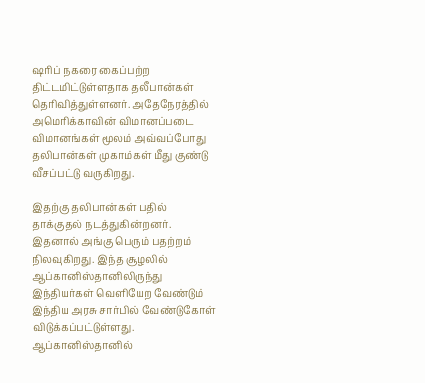ஷரிப் நகரை கைப்பற்ற திட்டமிட்டுள்ளதாக தலீபான்கள் தெரிவித்துள்ளனர். அதேநேரத்தில் அமெரிக்காவின் விமானப்படை விமானங்கள் மூலம் அவ்வப்போது தலிபான்கள் முகாம்கள் மீது குண்டு வீசப்பட்டு வருகிறது.

இதற்கு தலிபான்கள் பதில் தாக்குதல் நடத்துகின்றனர். இதனால் அங்கு பெரும் பதற்றம் நிலவுகிறது. இந்த சூழலில் ஆப்கானிஸ்தானிலிருந்து இந்தியர்கள் வெளியேற வேண்டும் இந்திய அரசு சார்பில் வேண்டுகோள் விடுக்கப்பட்டுள்ளது. ஆப்கானிஸ்தானில்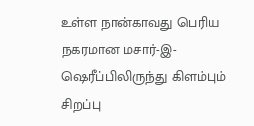உள்ள நான்காவது பெரிய நகரமான மசார்-இ-ஷெரீப்பிலிருந்து கிளம்பும் சிறப்பு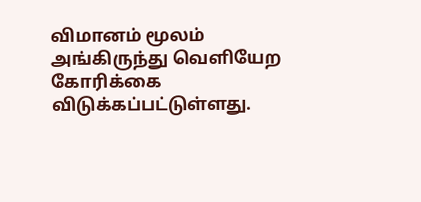விமானம் மூலம் அங்கிருந்து வெளியேற கோரிக்கை விடுக்கப்பட்டுள்ளது.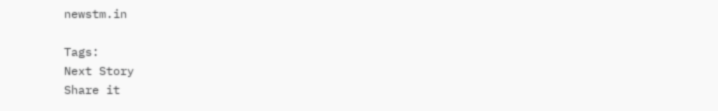newstm.in

Tags:
Next Story
Share it